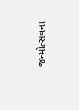જન્મોત્સવના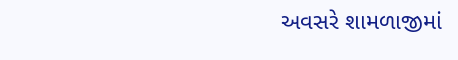અવસરે શામળાજીમાં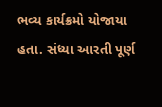ભવ્ય કાર્યક્રમો યોજાયા હતા. સંધ્યા આરતી પૂર્ણ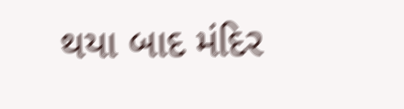થયા બાદ મંદિર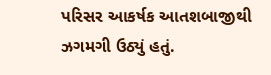પરિસર આકર્ષક આતશબાજીથી ઝગમગી ઉઠ્યું હતું.